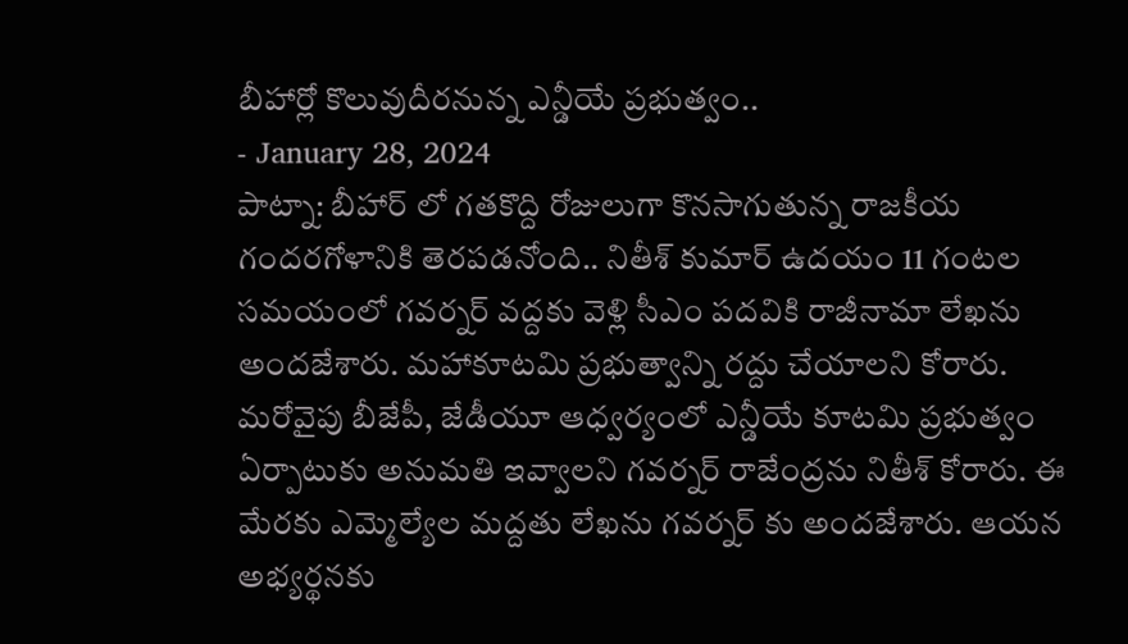బీహార్లో కొలువుదీరనున్న ఎన్డీయే ప్రభుత్వం..
- January 28, 2024
పాట్నా: బీహార్ లో గతకొద్ది రోజులుగా కొనసాగుతున్న రాజకీయ గందరగోళానికి తెరపడనోంది.. నితీశ్ కుమార్ ఉదయం 11 గంటల సమయంలో గవర్నర్ వద్దకు వెళ్లి సీఎం పదవికి రాజీనామా లేఖను అందజేశారు. మహాకూటమి ప్రభుత్వాన్ని రద్దు చేయాలని కోరారు. మరోవైపు బీజేపీ, జేడీయూ ఆధ్వర్యంలో ఎన్డీయే కూటమి ప్రభుత్వం ఏర్పాటుకు అనుమతి ఇవ్వాలని గవర్నర్ రాజేంద్రను నితీశ్ కోరారు. ఈ మేరకు ఎమ్మెల్యేల మద్దతు లేఖను గవర్నర్ కు అందజేశారు. ఆయన అభ్యర్థనకు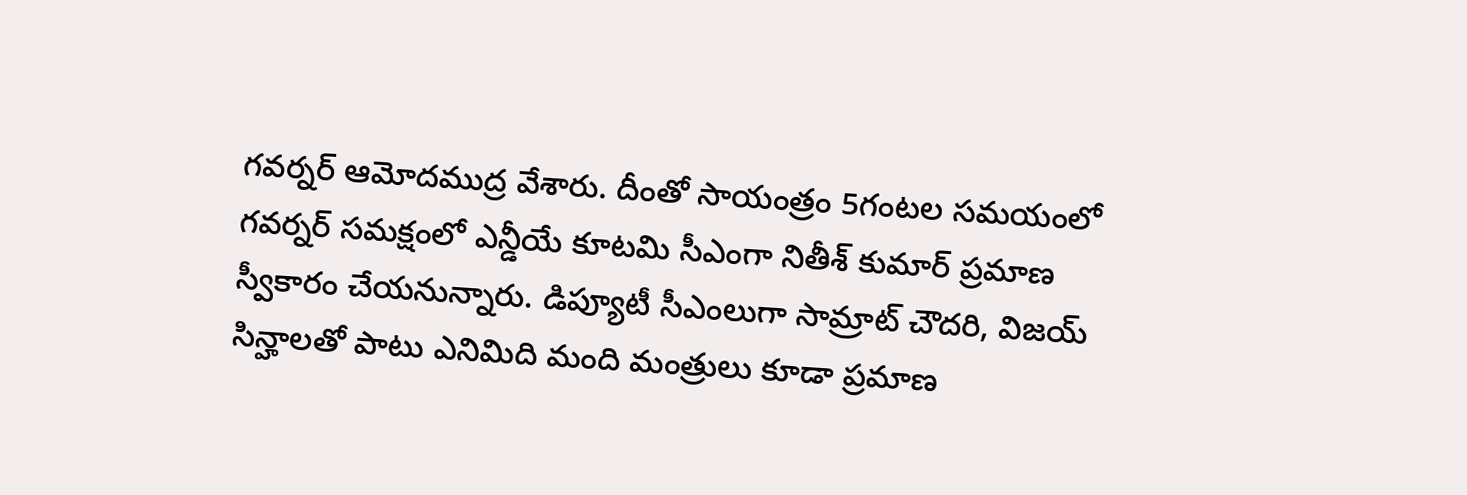గవర్నర్ ఆమోదముద్ర వేశారు. దీంతో సాయంత్రం 5గంటల సమయంలో గవర్నర్ సమక్షంలో ఎన్డీయే కూటమి సీఎంగా నితీశ్ కుమార్ ప్రమాణ స్వీకారం చేయనున్నారు. డిప్యూటీ సీఎంలుగా సామ్రాట్ చౌదరి, విజయ్ సిన్హాలతో పాటు ఎనిమిది మంది మంత్రులు కూడా ప్రమాణ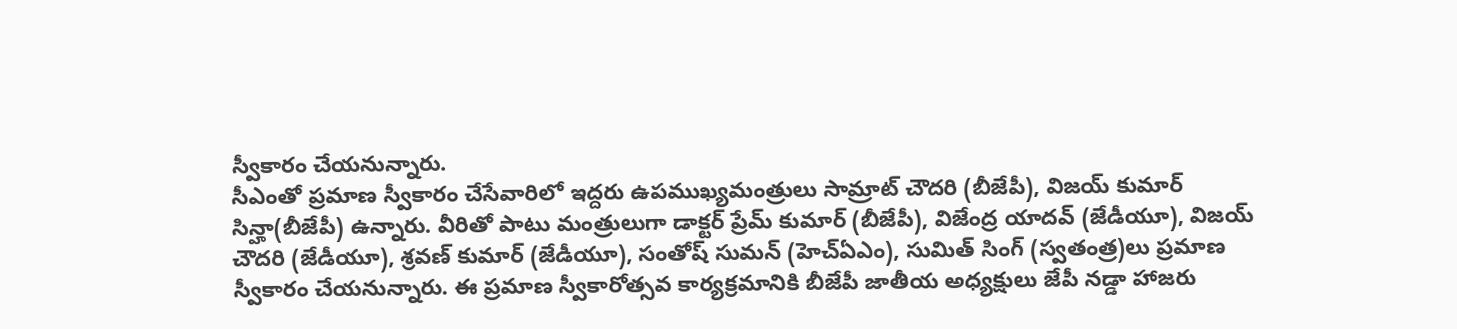స్వీకారం చేయనున్నారు.
సీఎంతో ప్రమాణ స్వీకారం చేసేవారిలో ఇద్దరు ఉపముఖ్యమంత్రులు సామ్రాట్ చౌదరి (బీజేపీ), విజయ్ కుమార్ సిన్హా(బీజేపీ) ఉన్నారు. వీరితో పాటు మంత్రులుగా డాక్టర్ ప్రేమ్ కుమార్ (బీజేపీ), విజేంద్ర యాదవ్ (జేడీయూ), విజయ్ చౌదరి (జేడీయూ), శ్రవణ్ కుమార్ (జేడీయూ), సంతోష్ సుమన్ (హెచ్ఏఎం), సుమిత్ సింగ్ (స్వతంత్ర)లు ప్రమాణ స్వీకారం చేయనున్నారు. ఈ ప్రమాణ స్వీకారోత్సవ కార్యక్రమానికి బీజేపీ జాతీయ అధ్యక్షులు జేపీ నడ్డా హాజరు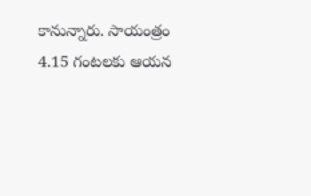కానున్నారు. సాయంత్రం 4.15 గంటలకు ఆయన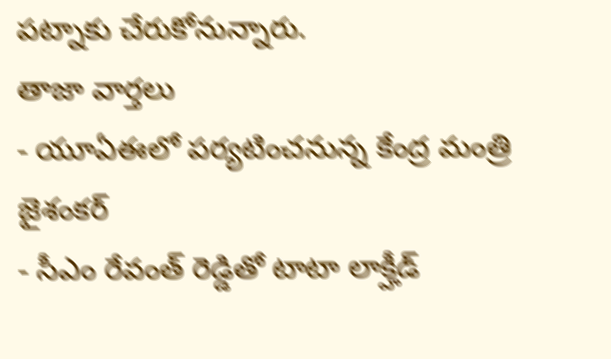పట్నాకు చేరుకోనున్నారు.
తాజా వార్తలు
- యూఏఈలో పర్యటించనున్న కేంద్ర మంత్రి జైశంకర్
- సీఎం రేవంత్ రెడ్డితో టాటా లాక్హీడ్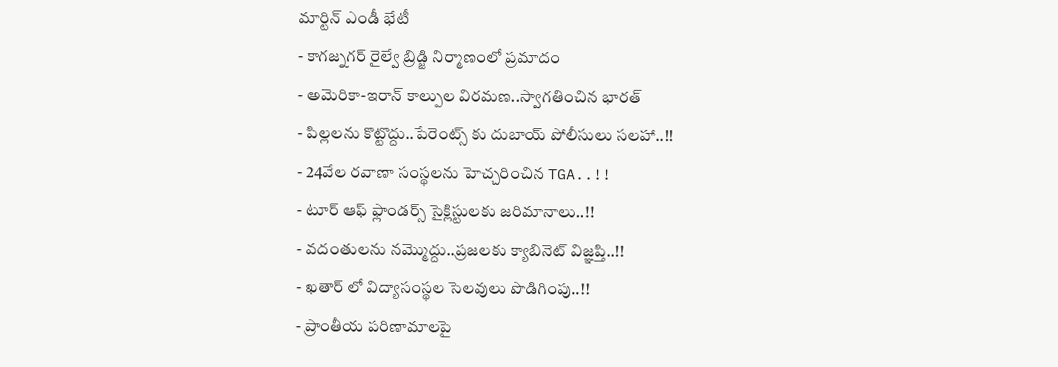మార్టిన్ ఎండీ భేటీ
- కాగజ్నగర్ రైల్వే బ్రిడ్జి నిర్మాణంలో ప్రమాదం
- అమెరికా-ఇరాన్ కాల్పుల విరమణ..స్వాగతించిన భారత్
- పిల్లలను కొట్టొద్దు..పేరెంట్స్ కు దుబాయ్ పోలీసులు సలహా..!!
- 24వేల రవాణా సంస్థలను హెచ్చరించిన TGA..!!
- టూర్ ఆఫ్ ఫ్లాండర్స్ సైక్లిస్టులకు జరిమానాలు..!!
- వదంతులను నమ్మొద్దు..ప్రజలకు క్యాబినెట్ విజ్ఞప్తి..!!
- ఖతార్ లో విద్యాసంస్థల సెలవులు పొడిగింపు..!!
- ప్రాంతీయ పరిణామాలపై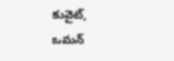కువైట్, ఒమన్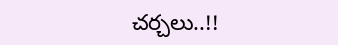చర్చలు..!!